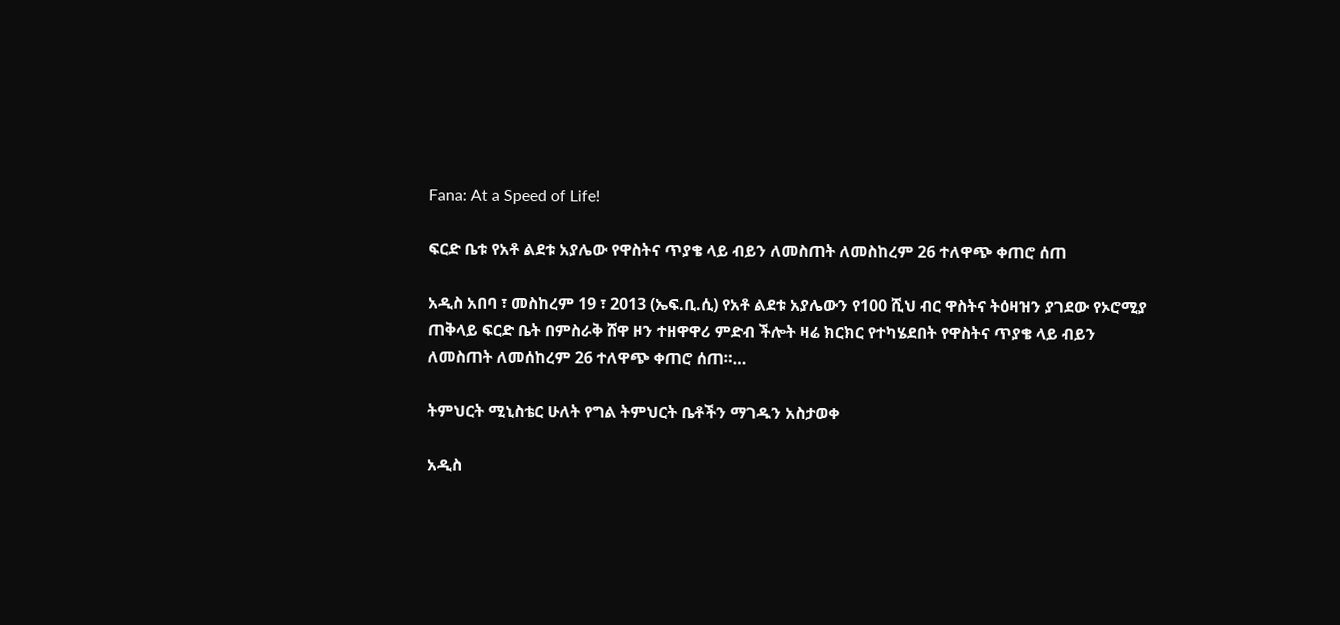Fana: At a Speed of Life!

ፍርድ ቤቱ የአቶ ልደቱ አያሌው የዋስትና ጥያቄ ላይ ብይን ለመስጠት ለመስከረም 26 ተለዋጭ ቀጠሮ ሰጠ

አዲስ አበባ ፣ መስከረም 19 ፣ 2013 (ኤፍ.ቢ.ሲ) የአቶ ልደቱ አያሌውን የ100 ሺህ ብር ዋስትና ትዕዛዝን ያገደው የኦሮሚያ ጠቅላይ ፍርድ ቤት በምስራቅ ሸዋ ዞን ተዘዋዋሪ ምድብ ችሎት ዛሬ ክርክር የተካሄደበት የዋስትና ጥያቄ ላይ ብይን ለመስጠት ለመሰከረም 26 ተለዋጭ ቀጠሮ ሰጠ።…

ትምህርት ሚኒስቴር ሁለት የግል ትምህርት ቤቶችን ማገዱን አስታወቀ

አዲስ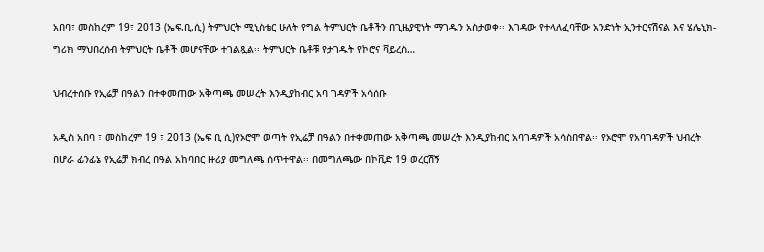አበባ፣ መስከረም 19፣ 2013 (ኤፍ.ቢ.ሲ) ትምህርት ሚኒስቴር ሁለት የግል ትምህርት ቤቶችን በጊዜያዊነት ማገዱን አስታወቀ፡፡ እገዳው የተላለፈባቸው አንድነት ኢንተርናሽናል እና ሄሌኒክ-ግሪክ ማህበረሰብ ትምህርት ቤቶች መሆናቸው ተገልጿል፡፡ ትምህርት ቤቶቹ የታገዱት የኮሮና ቫይረስ…

ህብረተሰቡ የኢሬቻ በዓልን በተቀመጠው አቅጣጫ መሠረት እንዲያከብር አባ ገዳዎች አሳሰቡ

አዲስ አበባ ፣ መስከረም 19 ፣ 2013 (ኤፍ ቢ ሲ)የኦሮሞ ወጣት የኢሬቻ በዓልን በተቀመጠው አቅጣጫ መሠረት እንዲያከብር አባገዳዎች አሳስበዋል፡፡ የኦሮሞ የአባገዳዎች ህብረት በሆራ ፊንፊኔ የኢሬቻ ክብረ በዓል አከባበር ዙሪያ መግለጫ ሰጥተዋል፡፡ በመግለጫው በኮቪድ 19 ወረርሽኝ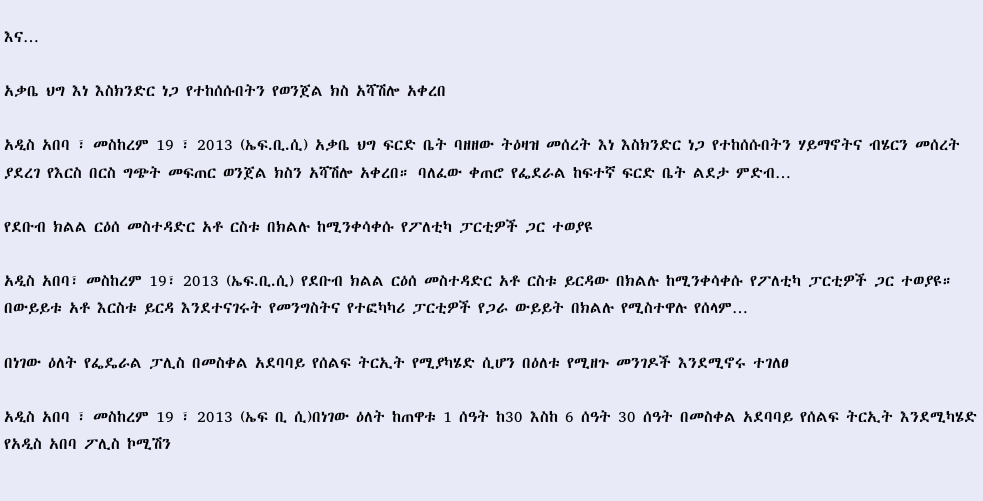እና…

አቃቤ ህግ እነ እስክንድር ነጋ የተከሰሱበትን የወንጀል ክስ አሻሽሎ አቀረበ

አዲስ አበባ ፣ መስከረም 19 ፣ 2013 (ኤፍ.ቢ.ሲ) አቃቤ ህግ ፍርድ ቤት ባዘዘው ትዕዛዝ መሰረት እነ እስክንድር ነጋ የተከሰሱበትን ሃይማኖትና ብሄርን መሰረት ያደረገ የእርስ በርስ ግጭት መፍጠር ወንጀል ክስን አሻሽሎ አቀረበ። ባለፈው ቀጠሮ የፌደራል ከፍተኛ ፍርድ ቤት ልደታ ምድብ…

የደቡብ ክልል ርዕሰ መስተዳድር አቶ ርስቱ በክልሉ ከሚንቀሳቀሱ የፖለቲካ ፓርቲዎች ጋር ተወያዩ

አዲስ አበባ፣ መስከረም 19፣ 2013 (ኤፍ.ቢ.ሲ) የደቡብ ክልል ርዕሰ መስተዳድር አቶ ርስቱ ይርዳው በክልሉ ከሚንቀሳቀሱ የፖለቲካ ፓርቲዎች ጋር ተወያዩ። በውይይቱ አቶ እርስቱ ይርዳ እንደተናገሩት የመንግስትና የተፎካካሪ ፓርቲዎች የጋራ ውይይት በክልሉ የሚስተዋሉ የሰላም…

በነገው ዕለት የፌዴራል ፓሊስ በመስቀል አደባባይ የሰልፍ ትርኢት የሚያካሄድ ሲሆን በዕለቱ የሚዘጉ መንገዶች እንደሚኖሩ ተገለፀ

አዲስ አበባ ፣ መስከረም 19 ፣ 2013 (ኤፍ ቢ ሲ)በነገው ዕለት ከጠዋቱ 1 ሰዓት ከ30 እስከ 6 ሰዓት 30 ሰዓት በመስቀል አደባባይ የሰልፍ ትርኢት እንደሚካሄድ የአዲስ አበባ ፖሊስ ኮሚሽን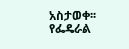አስታወቀ፡፡ የፌዴራል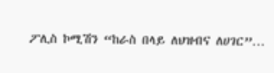ፖሊስ ኮሚሽን “ከራስ በላይ ለህዝብና ለሀገር”…